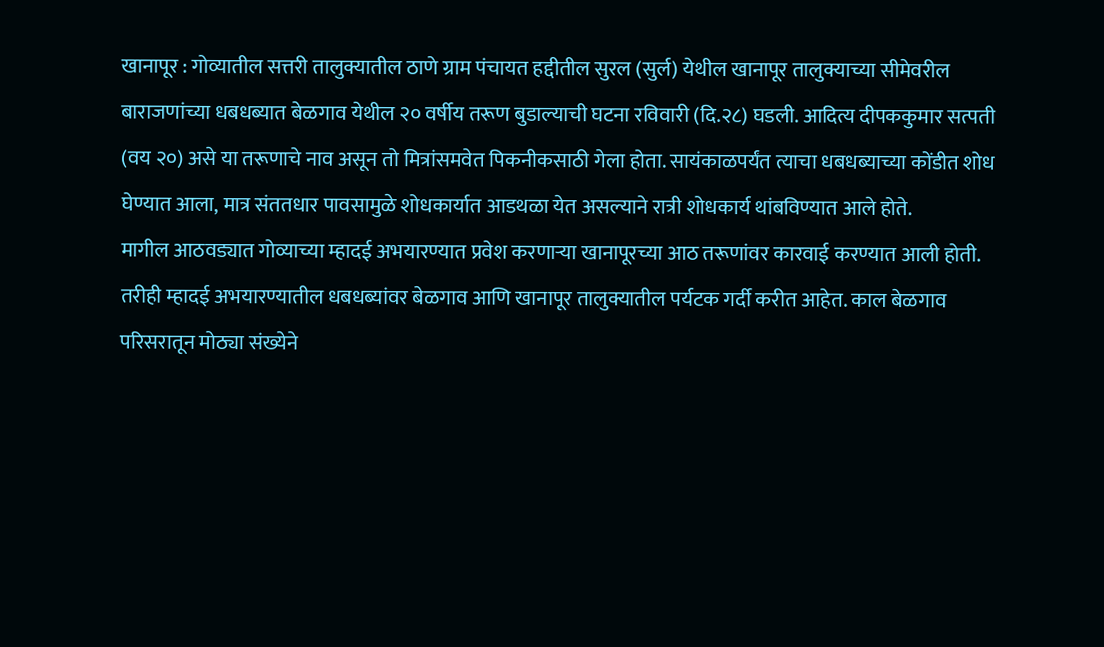खानापूर : गोव्यातील सत्तरी तालुक्यातील ठाणे ग्राम पंचायत हद्दीतील सुरल (सुर्ल) येथील खानापूर तालुक्याच्या सीमेवरील बाराजणांच्या धबधब्यात बेळगाव येथील २० वर्षीय तरूण बुडाल्याची घटना रविवारी (दि.२८) घडली. आदित्य दीपककुमार सत्पती (वय २०) असे या तरूणाचे नाव असून तो मित्रांसमवेत पिकनीकसाठी गेला होता. सायंकाळपर्यंत त्याचा धबधब्याच्या कोंडीत शोध घेण्यात आला, मात्र संततधार पावसामुळे शोधकार्यात आडथळा येत असल्याने रात्री शोधकार्य थांबविण्यात आले होते.
मागील आठवड्यात गोव्याच्या म्हादई अभयारण्यात प्रवेश करणाऱ्या खानापूरच्या आठ तरूणांवर कारवाई करण्यात आली होती. तरीही म्हादई अभयारण्यातील धबधब्यांवर बेळगाव आणि खानापूर तालुक्यातील पर्यटक गर्दी करीत आहेत. काल बेळगाव परिसरातून मोठ्या संख्येने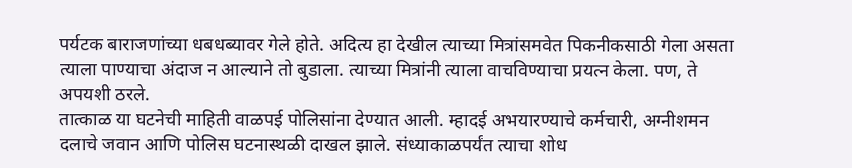पर्यटक बाराजणांच्या धबधब्यावर गेले होते. अदित्य हा देखील त्याच्या मित्रांसमवेत पिकनीकसाठी गेला असता त्याला पाण्याचा अंदाज न आल्याने तो बुडाला. त्याच्या मित्रांनी त्याला वाचविण्याचा प्रयत्न केला. पण, ते अपयशी ठरले.
तात्काळ या घटनेची माहिती वाळपई पोलिसांना देण्यात आली. म्हादई अभयारण्याचे कर्मचारी, अग्नीशमन दलाचे जवान आणि पोलिस घटनास्थळी दाखल झाले. संध्याकाळपर्यंत त्याचा शोध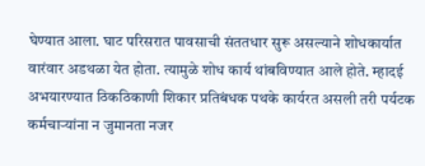घेण्यात आला. घाट परिसरात पावसाची संततधार सुरू असल्याने शोधकार्यात वारंवार अडथळा येत होता. त्यामुळे शोध कार्य थांबविण्यात आले होते. म्हादई अभयारण्यात ठिकठिकाणी शिकार प्रतिबंधक पथके कार्यरत असली तरी पर्यटक कर्मचाऱ्यांना न जुमानता नजर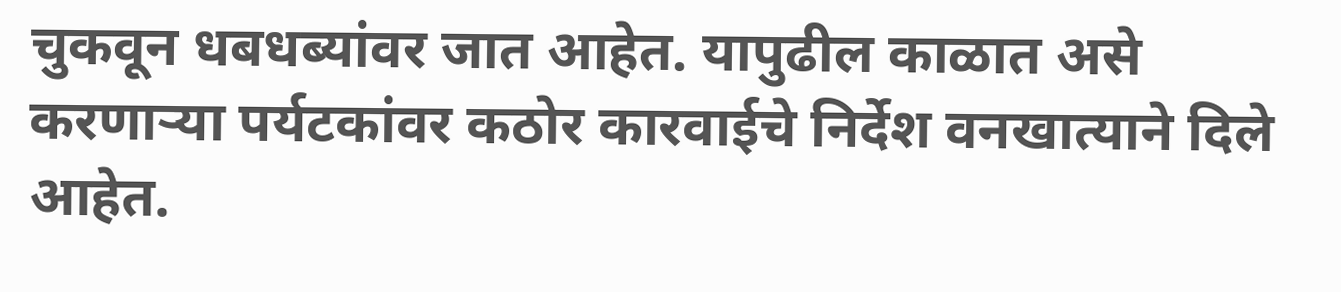चुकवून धबधब्यांवर जात आहेत. यापुढील काळात असे करणाऱ्या पर्यटकांवर कठोर कारवाईचे निर्देश वनखात्याने दिले आहेत.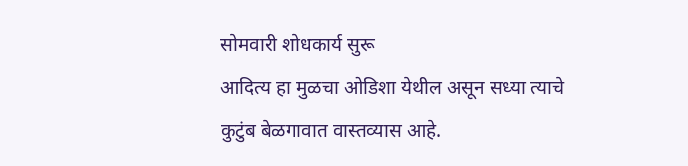सोमवारी शोधकार्य सुरू
आदित्य हा मुळचा ओडिशा येथील असून सध्या त्याचे कुटुंब बेळगावात वास्तव्यास आहे.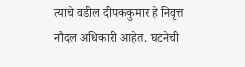त्याचे वडील दीपककुमार हे निवृत्त नौदल अधिकारी आहेत. घटनेची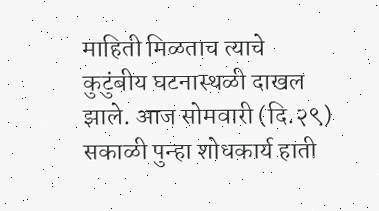माहिती मिळताच त्याचे कुटुंबीय घटनास्थळी दाखल झाले. आज सोमवारी (दि.२९) सकाळी पुन्हा शोधकार्य हाती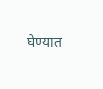घेण्यात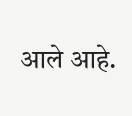आले आहे.